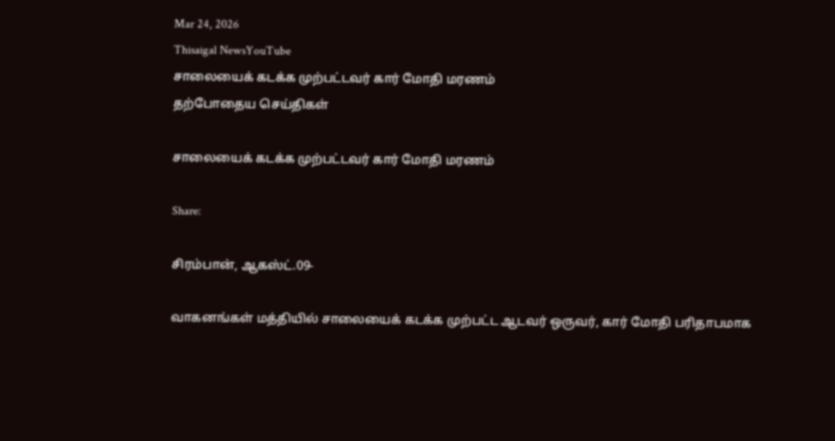Mar 24, 2026
Thisaigal NewsYouTube
சாலையைக் கடக்க முற்பட்டவர் கார் மோதி மரணம்
தற்போதைய செய்திகள்

சாலையைக் கடக்க முற்பட்டவர் கார் மோதி மரணம்

Share:

சிரம்பான், ஆகஸ்ட்.09-

வாகனங்கள் மத்தியில் சாலையைக் கடக்க முற்பட்ட ஆடவர் ஒருவர், கார் மோதி பரிதாபமாக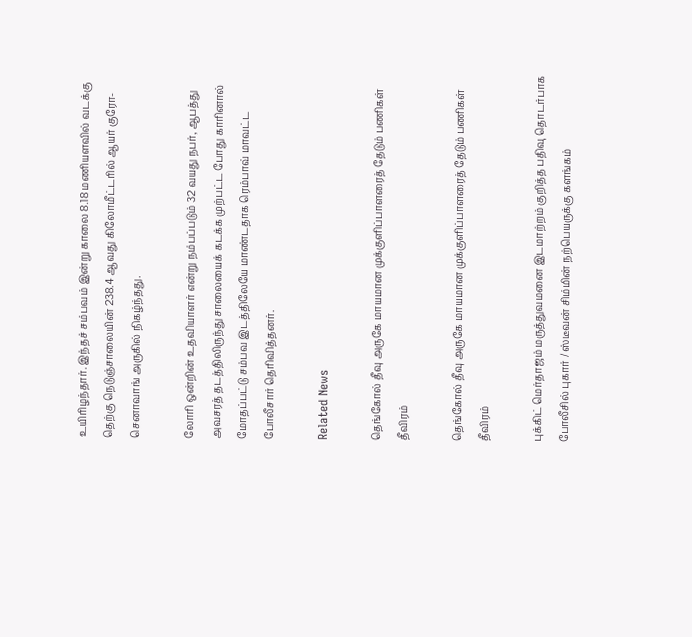உயிரிழந்தார். இந்தச் சம்பவம் இன்று காலை 8.18 மணியளவில் வடக்கு தெற்கு நெடுஞ்சாலையின் 238.4 ஆவது கிலோமீட்டரில் ஆயர் குரோ-செனாவாங் அருகில் நிகழ்ந்தது.

லோரி ஒன்றின் உதவியாளர் என்று நம்பப்படும் 32 வயது நபர், ஆபத்து அவசரத் தடத்திலிருந்து சாலையைக் கடக்க முற்பட்ட போது காரினால் மோதப்பட்டு சம்பவ இடத்திலேயே மாண்டதாக ரெம்பாவ் மாவட்ட போலீசார் தெரிவித்தனர்.

Related News

தெங்கோல் தீவு அருகே மாயமான முக்குளிப்பாளரைத் தேடும் பணிகள் தீவிரம்

தெங்கோல் தீவு அருகே மாயமான முக்குளிப்பாளரைத் தேடும் பணிகள் தீவிரம்

புக்கிட் மெர்தாஜம் மருத்துவமனை இடமாற்றம் குறித்த பதிவு தொடர்பாக போலீசில் புகார் / ஸ்டீவன் சிம்மின் நற்பெயருக்கு களங்கம்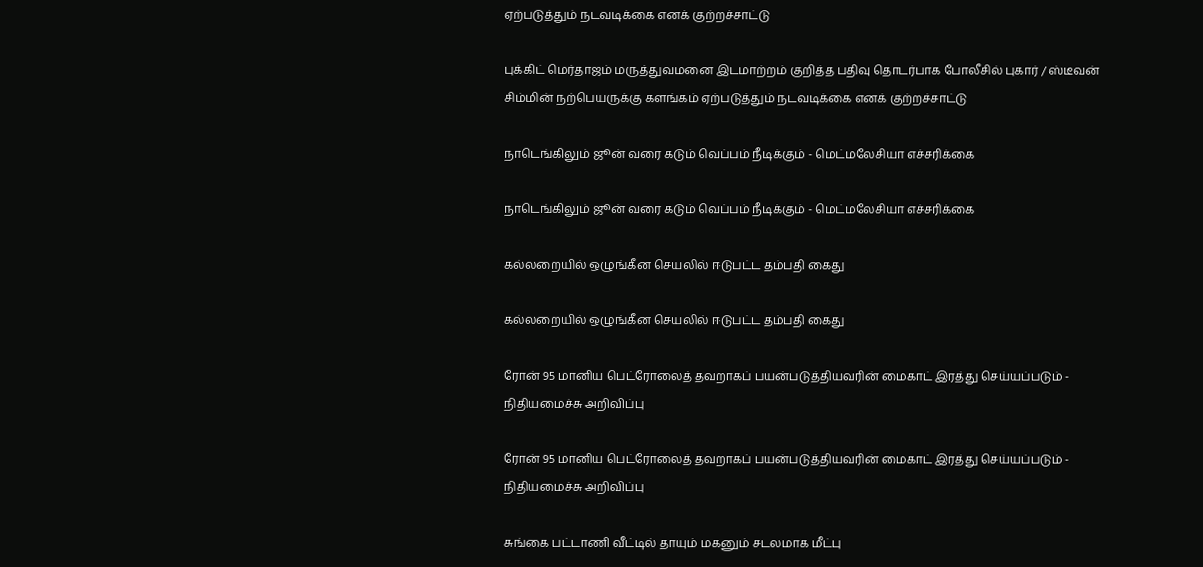ஏற்படுத்தும் நடவடிக்கை எனக் குற்றச்சாட்டு

புக்கிட் மெர்தாஜம் மருத்துவமனை இடமாற்றம் குறித்த பதிவு தொடர்பாக போலீசில் புகார் / ஸ்டீவன் சிம்மின் நற்பெயருக்கு களங்கம் ஏற்படுத்தும் நடவடிக்கை எனக் குற்றச்சாட்டு

நாடெங்கிலும் ஜூன் வரை கடும் வெப்பம் நீடிக்கும் - மெட்மலேசியா எச்சரிக்கை

நாடெங்கிலும் ஜூன் வரை கடும் வெப்பம் நீடிக்கும் - மெட்மலேசியா எச்சரிக்கை

கல்லறையில் ஒழுங்கீன செயலில் ஈடுபட்ட தம்பதி கைது

கல்லறையில் ஒழுங்கீன செயலில் ஈடுபட்ட தம்பதி கைது

ரோன் 95 மானிய பெட்ரோலைத் தவறாகப் பயன்படுத்தியவரின் மைகாட் இரத்து செய்யப்படும் - நிதியமைச்சு அறிவிப்பு

ரோன் 95 மானிய பெட்ரோலைத் தவறாகப் பயன்படுத்தியவரின் மைகாட் இரத்து செய்யப்படும் - நிதியமைச்சு அறிவிப்பு

சுங்கை பட்டாணி வீட்டில் தாயும் மகனும் சடலமாக மீட்பு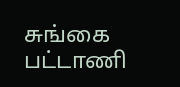சுங்கை பட்டாணி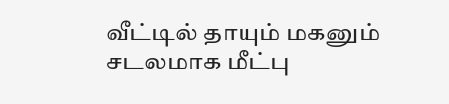வீட்டில் தாயும் மகனும் சடலமாக மீட்பு